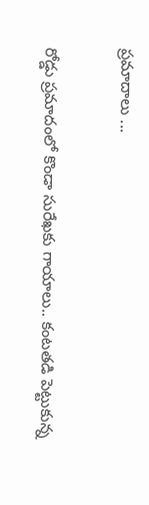ప్రమాదాలు ...

రోడ్డు ప్రమాదంలో కొండా సురేఖకు గాయాలు.. కంటతడి పెట్టుకున్న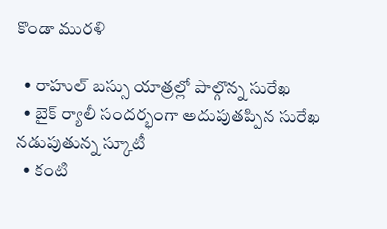కొండా మురళి

  • రాహుల్ బస్సు యాత్రల్లో పాల్గొన్న సురేఖ
  • బైక్ ర్యాలీ సందర్భంగా అదుపుతప్పిన సురేఖ నడుపుతున్న స్కూటీ
  • కంటి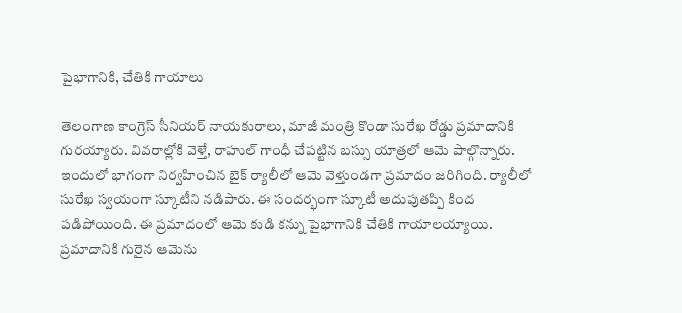పైభాగానికి, చేతికి గాయాలు

తెలంగాణ కాంగ్రెస్ సీనియర్ నాయకురాలు, మాజీ మంత్రి కొండా సురేఖ రోడ్డు ప్రమాదానికి గురయ్యారు. వివరాల్లోకి వెళ్తే, రాహుల్ గాంధీ చేపట్టిన బస్సు యాత్రలో ఆమె పాల్గొన్నారు. ఇందులో భాగంగా నిర్వహించిన బైక్ ర్యాలీలో ఆమె వెళ్తుండగా ప్రమాదం జరిగింది. ర్యాలీలో సురేఖ స్వయంగా స్కూటీని నడిపారు. ఈ సందర్భంగా స్కూటీ అదుపుతప్పి కింద పడిపోయింది. ఈ ప్రమాదంలో ఆమె కుడి కన్ను పైభాగానికి చేతికి గాయాలయ్యాయి. ప్రమాదానికి గురైన ఆమెను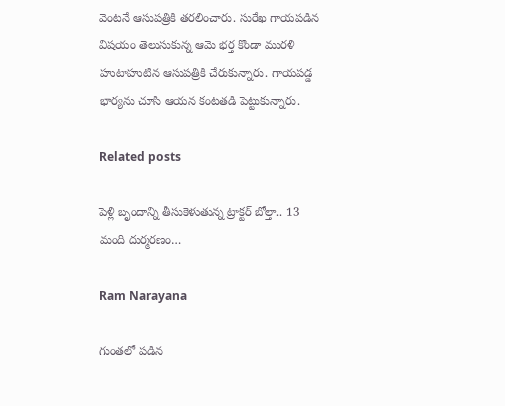వెంటనే ఆసుపత్రికి తరలించారు. సురేఖ గాయపడిన విషయం తెలుసుకున్న ఆమె భర్త కొండా మురళి హుటాహుటిన ఆసుపత్రికి చేరుకున్నారు. గాయపడ్డ భార్యను చూసి ఆయన కంటతడి పెట్టుకున్నారు.

Related posts

పెళ్లి బృందాన్ని తీసుకెళుతున్న ట్రాక్టర్ బోల్తా.. 13 మంది దుర్మరణం…

Ram Narayana

గుంతలో పడిన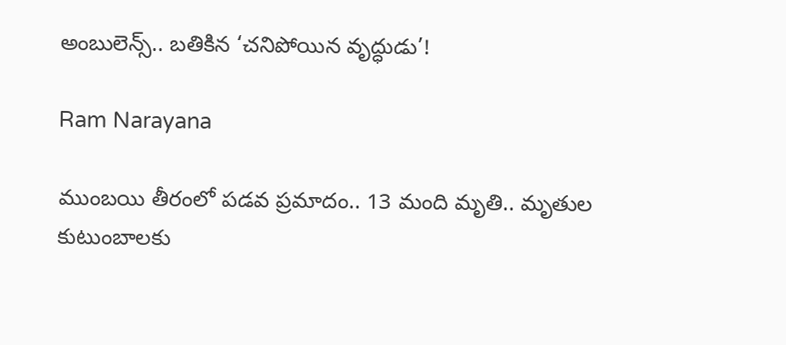అంబులెన్స్.. బతికిన ‘చనిపోయిన వృద్ధుడు’!

Ram Narayana

ముంబ‌యి తీరంలో ప‌డ‌వ ప్ర‌మాదం.. 13 మంది మృతి.. మృతుల కుటుంబాల‌కు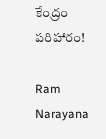కేంద్రం ప‌రిహారం!

Ram Narayana